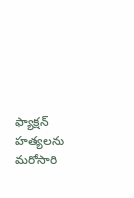ఫ్యాక్షన్ హత్యలను మరోసారి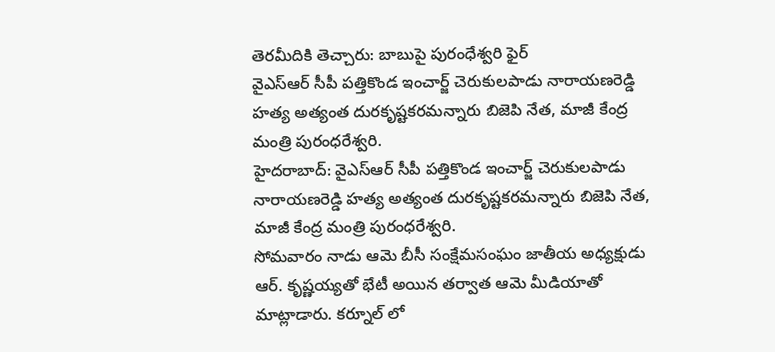తెరమీదికి తెచ్చారు: బాబుపై పురంధేశ్వరి ఫైర్
వైఎస్ఆర్ సీపీ పత్తికొండ ఇంచార్జ్ చెరుకులపాడు నారాయణరెడ్డి హత్య అత్యంత దురకృష్టకరమన్నారు బిజెపి నేత, మాజీ కేంద్ర మంత్రి పురంధరేశ్వరి.
హైదరాబాద్: వైఎస్ఆర్ సీపీ పత్తికొండ ఇంచార్జ్ చెరుకులపాడు నారాయణరెడ్డి హత్య అత్యంత దురకృష్టకరమన్నారు బిజెపి నేత, మాజీ కేంద్ర మంత్రి పురంధరేశ్వరి.
సోమవారం నాడు ఆమె బీసీ సంక్షేమసంఘం జాతీయ అధ్యక్షుడు ఆర్. కృష్ణయ్యతో భేటీ అయిన తర్వాత ఆమె మీడియాతో మాట్లాడారు. కర్నూల్ లో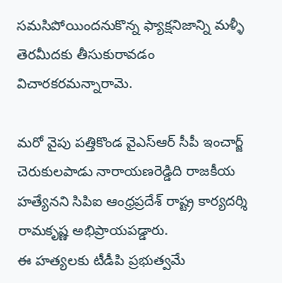సమసిపోయిందనుకొన్న ఫ్యాక్షనిజాన్ని మళ్ళీ తెరమీదకు తీసుకురావడం విచారకరమన్నారామె.

మరో వైపు పత్తికొండ వైఎస్ఆర్ సీపీ ఇంచార్జ్ చెరుకులపాడు నారాయణరెడ్డిది రాజకీయ హత్యేనని సిపిఐ ఆంధ్రప్రదేశ్ రాష్ట్ర కార్యదర్శి రామకృష్ణ అభిప్రాయపడ్డారు.
ఈ హత్యలకు టీడీపి ప్రభుత్వమే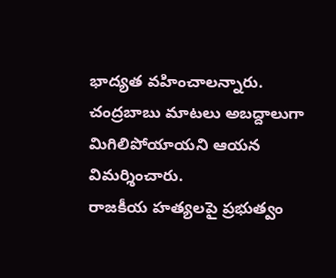భాద్యత వహించాలన్నారు. చంద్రబాబు మాటలు అబద్దాలుగా మిగిలిపోయాయని ఆయన విమర్శించారు.
రాజకీయ హత్యలపై ప్రభుత్వం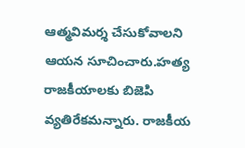ఆత్మవిమర్శ చేసుకోవాలని ఆయన సూచించారు.హత్య రాజకీయాలకు బిజెపి వ్యతిరేకమన్నారు. రాజకీయ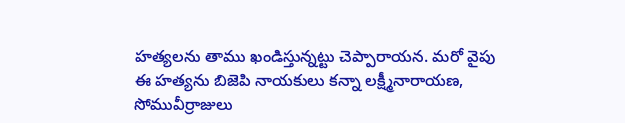హత్యలను తాము ఖండిస్తున్నట్టు చెప్పారాయన. మరో వైపు ఈ హత్యను బిజెపి నాయకులు కన్నా లక్ష్మీనారాయణ, సోమువీర్రాజులు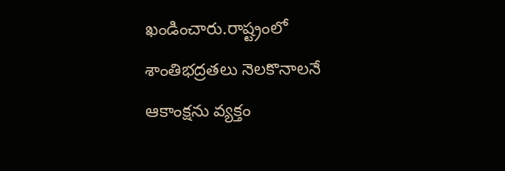ఖండించారు.రాష్ట్రంలో శాంతిభద్రతలు నెలకొనాలనే ఆకాంక్షను వ్యక్తం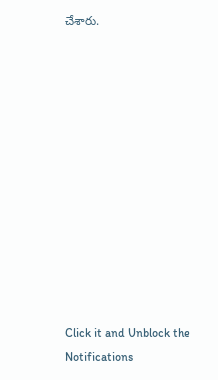చేశారు.












Click it and Unblock the Notifications